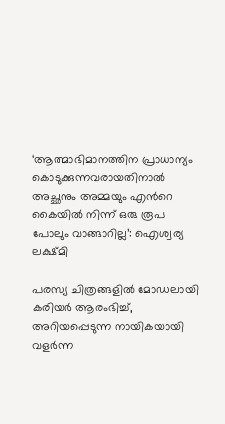‘ആത്മാഭിമാനത്തിന പ്രാധാന്യം കൊടുക്കുന്നവരായതിനാൽ അച്ഛനും അമ്മയും എന്‍റെ കൈയിൽ നിന്ന് ഒരു രൂപ പോലും വാങ്ങാറില്ല’: ഐശ്വര്യ ലക്ഷ്മി

പരസ്യ ചിത്രങ്ങളിൽ മോഡലായി കരിയർ ആരംഭിച്ച്, അറിയപ്പെടുന്ന നായികയായി വളർന്ന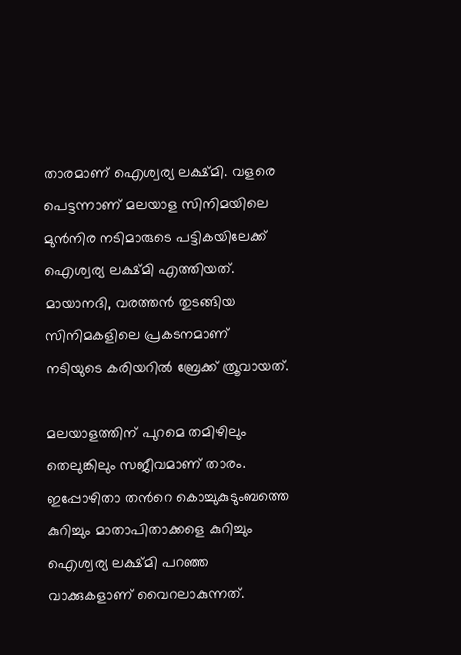താരമാണ് ഐശ്വര്യ ലക്ഷ്മി. വളരെ പെട്ടന്നാണ് മലയാള സിനിമയിലെ മുൻനിര നടിമാരുടെ പട്ടികയിലേക്ക് ഐശ്വര്യ ലക്ഷ്മി എത്തിയത്. മായാനദി, വരത്തൻ തുടങ്ങിയ സിനിമകളിലെ പ്രകടനമാണ് നടിയുടെ കരിയറിൽ ബ്രേക്ക് ത്രൂവായത്.

മലയാളത്തിന് പുറമെ തമിഴിലും തെലുങ്കിലും സജീവമാണ് താരം. ഇപ്പോഴിതാ തന്‍റെ കൊച്ചുകുടുംബത്തെ കുറിച്ചും മാതാപിതാക്കളെ കുറിച്ചും ഐശ്വര്യ ലക്ഷ്മി പറഞ്ഞ വാക്കുകളാണ് വൈറലാകുന്നത്.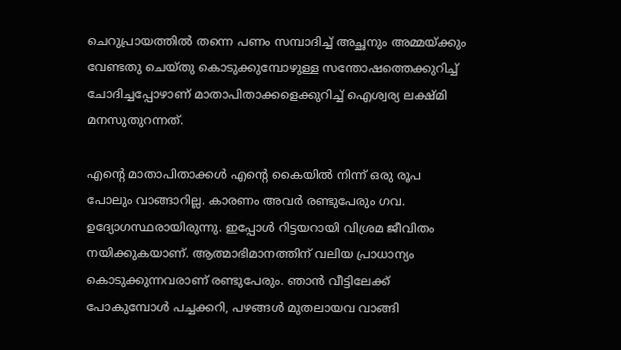ചെറുപ്രായത്തിൽ തന്നെ പണം സമ്പാദിച്ച് അച്ഛനും അമ്മയ്ക്കും വേണ്ടതു ചെയ്തു കൊടുക്കുമ്പോഴുള്ള സന്തോഷത്തെക്കുറിച്ച് ചോദിച്ചപ്പോഴാണ് മാതാപിതാക്കളെക്കുറിച്ച് ഐശ്വര്യ ലക്ഷ്മി മനസുതുറന്നത്.

എന്‍റെ മാതാപിതാക്കൾ എന്‍റെ കൈയിൽ നിന്ന് ഒരു രൂപ പോലും വാങ്ങാറില്ല. കാരണം അവർ രണ്ടുപേരും ഗവ. ഉദ്യോഗസ്ഥരായിരുന്നു. ഇപ്പോൾ റിട്ടയറായി വിശ്രമ ജീവിതം നയിക്കുകയാണ്. ആത്മാഭിമാനത്തിന് വലിയ പ്രാധാന്യം കൊടുക്കുന്നവരാണ് രണ്ടുപേരും. ഞാൻ വീട്ടിലേക്ക് പോകുമ്പോൾ പച്ചക്കറി, പഴങ്ങൾ മുതലായവ വാങ്ങി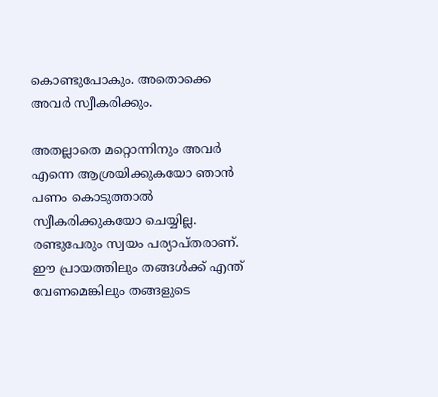കൊണ്ടുപോകും. അതൊക്കെ അവർ സ്വീകരിക്കും.

അതല്ലാതെ മറ്റൊന്നിനും അവർ എന്നെ ആശ്രയിക്കുകയോ ഞാൻ പണം കൊടുത്താൽ സ്വീകരിക്കുകയോ ചെയ്യില്ല. രണ്ടുപേരും സ്വയം പര്യാപ്തരാണ്. ഈ പ്രായത്തിലും തങ്ങൾക്ക് എന്ത് വേണമെങ്കിലും തങ്ങളുടെ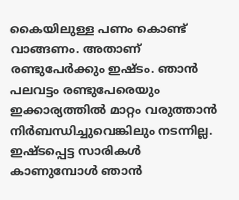കൈയിലുള്ള പണം കൊണ്ട് വാങ്ങണം. അതാണ് രണ്ടുപേർക്കും ഇഷ്ടം. ഞാൻ പലവട്ടം രണ്ടുപേരെയും ഇക്കാര്യത്തിൽ മാറ്റം വരുത്താൻ നിർബന്ധിച്ചുവെങ്കിലും നടന്നില്ല. ഇഷ്ടപ്പെട്ട സാരികൾ കാണുമ്പോൾ ഞാൻ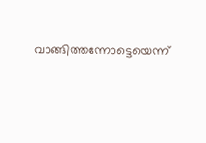വാങ്ങിത്തന്നോട്ടെയെന്ന്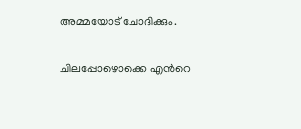അമ്മയോട് ചോദിക്കും.

ചിലപ്പോഴൊക്കെ എന്‍റെ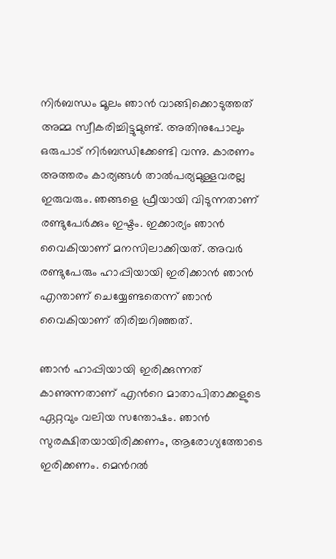നിർബന്ധം മൂലം ഞാൻ വാങ്ങിക്കൊടുത്തത് അമ്മ സ്വീകരിച്ചിട്ടുമുണ്ട്. അതിനുപോലും ഒരുപാട് നിർബന്ധിക്കേണ്ടി വന്നു. കാരണം അത്തരം കാര്യങ്ങൾ താൽപര്യമുള്ളവരല്ല ഇരുവരും. ഞങ്ങളെ ഫ്രീയായി വിടുന്നതാണ് രണ്ടുപേർക്കും ഇഷ്ടം. ഇക്കാര്യം ഞാൻ വൈകിയാണ് മനസിലാക്കിയത്. അവർ രണ്ടുപേരും ഹാപ്പിയായി ഇരിക്കാൻ ഞാൻ എന്താണ് ചെയ്യേണ്ടതെന്ന് ഞാൻ വൈകിയാണ് തിരിച്ചറിഞ്ഞത്.

ഞാൻ ഹാപ്പിയായി ഇരിക്കുന്നത് കാണുന്നതാണ് എന്‍റെ മാതാപിതാക്കളുടെ ഏറ്റവും വലിയ സന്തോഷം. ഞാൻ സുരക്ഷിതയായിരിക്കണം, ആരോഗ്യത്തോടെ ഇരിക്കണം. മെന്‍റൽ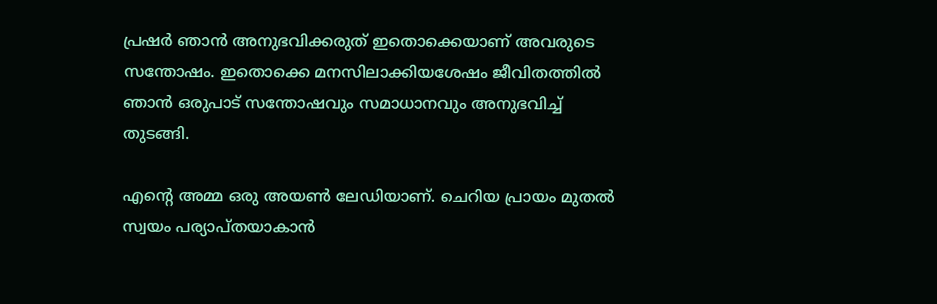പ്രഷർ ഞാൻ അനുഭവിക്കരുത് ഇതൊക്കെയാണ് അവരുടെ സന്തോഷം. ഇതൊക്കെ മനസിലാക്കിയശേഷം ജീവിതത്തിൽ ഞാൻ ഒരുപാട് സന്തോഷവും സമാധാനവും അനുഭവിച്ച് തുടങ്ങി.

എന്‍റെ അമ്മ ഒരു അയൺ ലേഡിയാണ്. ചെറിയ പ്രായം മുതൽ സ്വയം പര്യാപ്തയാകാൻ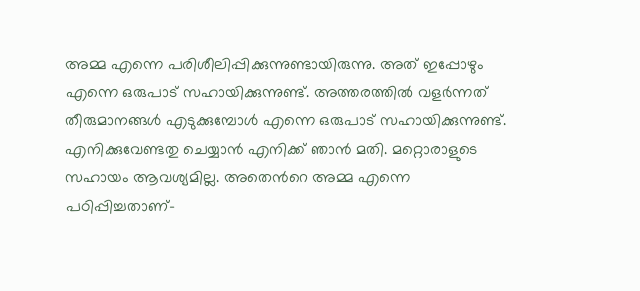അമ്മ എന്നെ പരിശീലിപ്പിക്കുന്നുണ്ടായിരുന്നു. അത് ഇപ്പോഴും എന്നെ ഒരുപാട് സഹായിക്കുന്നുണ്ട്. അത്തരത്തിൽ വളർന്നത് തീരുമാനങ്ങൾ എടുക്കുമ്പോൾ എന്നെ ഒരുപാട് സഹായിക്കുന്നുണ്ട്. എനിക്കുവേണ്ടതു ചെയ്യാൻ എനിക്ക് ഞാൻ മതി. മറ്റൊരാളുടെ സഹായം ആവശ്യമില്ല. അതെന്‍റെ അമ്മ എന്നെ പഠിപ്പിച്ചതാണ്-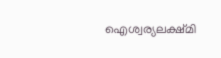ഐശ്വര്യലക്ഷ്മി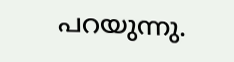പറയുന്നു.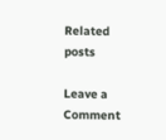Related posts

Leave a Comment